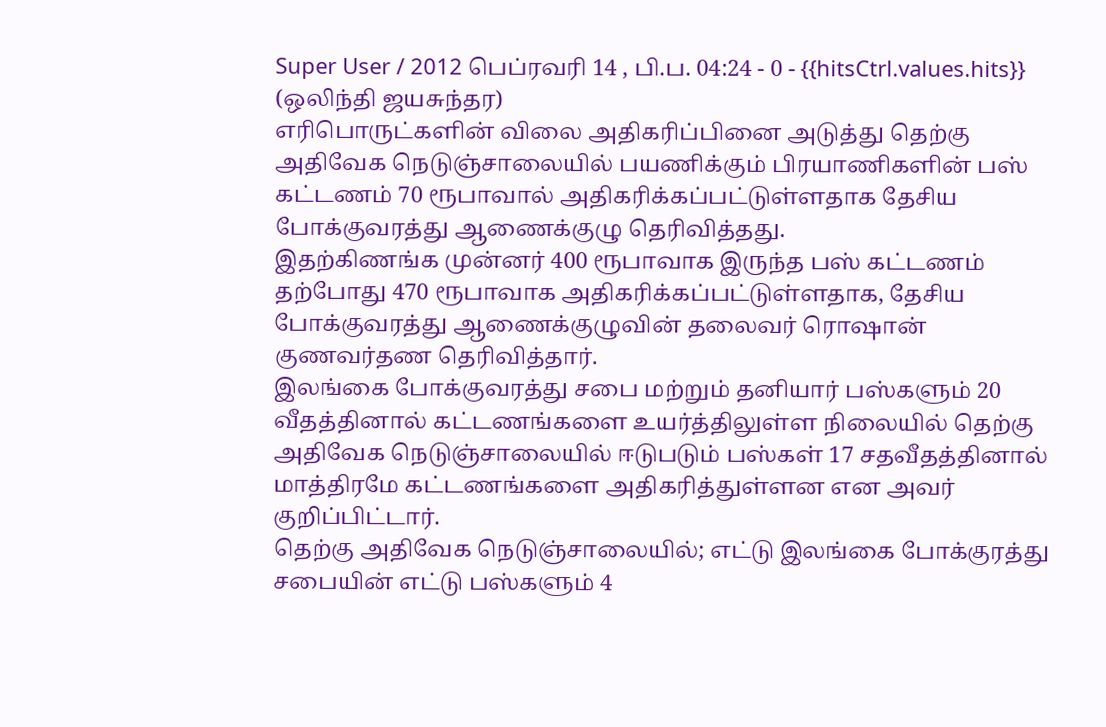Super User / 2012 பெப்ரவரி 14 , பி.ப. 04:24 - 0 - {{hitsCtrl.values.hits}}
(ஒலிந்தி ஜயசுந்தர)
எரிபொருட்களின் விலை அதிகரிப்பினை அடுத்து தெற்கு அதிவேக நெடுஞ்சாலையில் பயணிக்கும் பிரயாணிகளின் பஸ் கட்டணம் 70 ரூபாவால் அதிகரிக்கப்பட்டுள்ளதாக தேசிய போக்குவரத்து ஆணைக்குழு தெரிவித்தது.
இதற்கிணங்க முன்னர் 400 ரூபாவாக இருந்த பஸ் கட்டணம் தற்போது 470 ரூபாவாக அதிகரிக்கப்பட்டுள்ளதாக, தேசிய போக்குவரத்து ஆணைக்குழுவின் தலைவர் ரொஷான் குணவர்தண தெரிவித்தார்.
இலங்கை போக்குவரத்து சபை மற்றும் தனியார் பஸ்களும் 20 வீதத்தினால் கட்டணங்களை உயர்த்திலுள்ள நிலையில் தெற்கு அதிவேக நெடுஞ்சாலையில் ஈடுபடும் பஸ்கள் 17 சதவீதத்தினால் மாத்திரமே கட்டணங்களை அதிகரித்துள்ளன என அவர் குறிப்பிட்டார்.
தெற்கு அதிவேக நெடுஞ்சாலையில்; எட்டு இலங்கை போக்குரத்து சபையின் எட்டு பஸ்களும் 4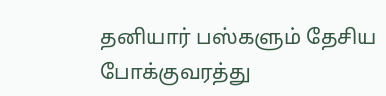தனியார் பஸ்களும் தேசிய போக்குவரத்து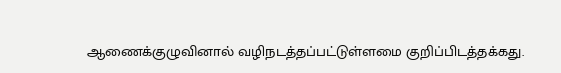ஆணைக்குழுவினால் வழிநடத்தப்பட்டுள்ளமை குறிப்பிடத்தக்கது.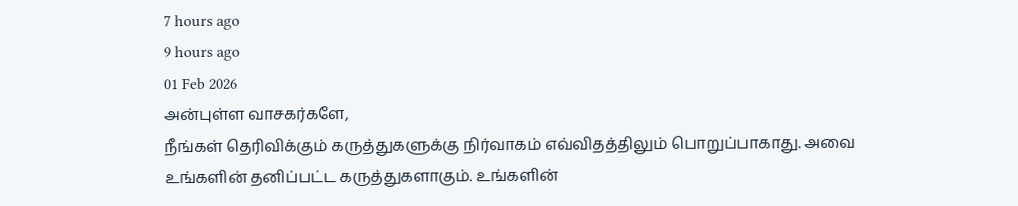7 hours ago
9 hours ago
01 Feb 2026
அன்புள்ள வாசகர்களே,
நீங்கள் தெரிவிக்கும் கருத்துகளுக்கு நிர்வாகம் எவ்விதத்திலும் பொறுப்பாகாது. அவை உங்களின் தனிப்பட்ட கருத்துகளாகும். உங்களின்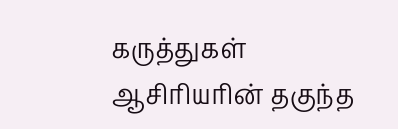கருத்துகள் ஆசிரியரின் தகுந்த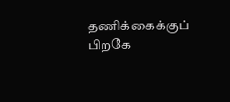தணிக்கைக்குப் பிறகே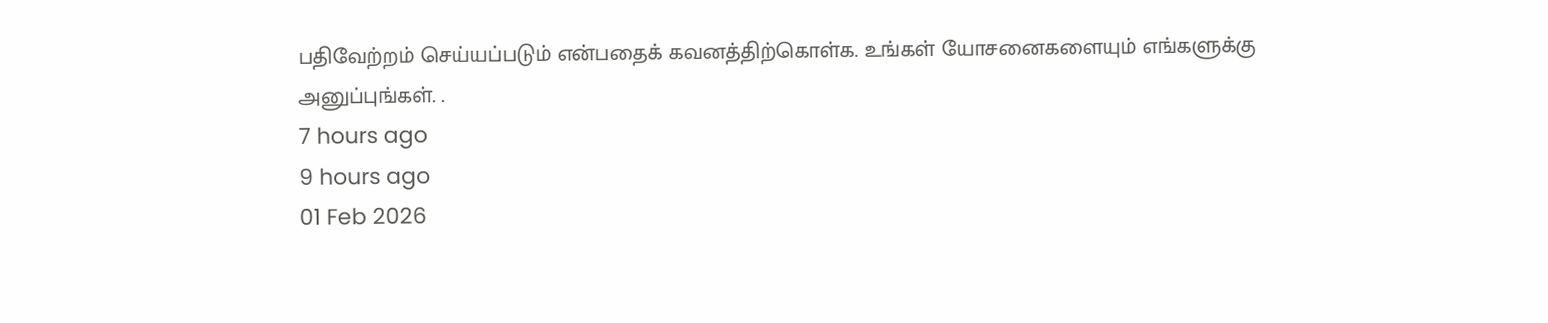பதிவேற்றம் செய்யப்படும் என்பதைக் கவனத்திற்கொள்க. உங்கள் யோசனைகளையும் எங்களுக்கு அனுப்புங்கள். .
7 hours ago
9 hours ago
01 Feb 2026